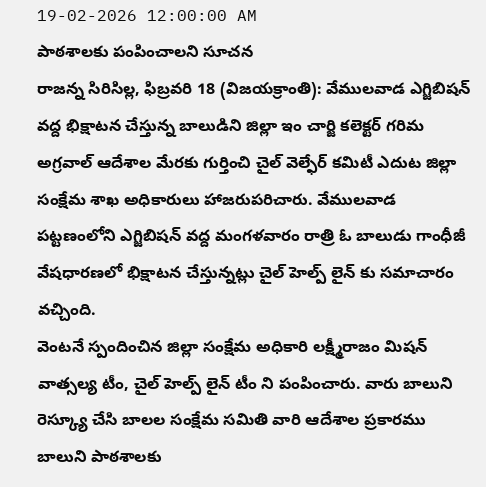19-02-2026 12:00:00 AM
పాఠశాలకు పంపించాలని సూచన
రాజన్న సిరిసిల్ల, ఫిబ్రవరి 18 (విజయక్రాంతి): వేములవాడ ఎగ్జిబిషన్ వద్ద భిక్షాటన చేస్తున్న బాలుడిని జిల్లా ఇం చార్జి కలెక్టర్ గరిమ అగ్రవాల్ ఆదేశాల మేరకు గుర్తించి చైల్ వెల్ఫేర్ కమిటీ ఎదుట జిల్లా సంక్షేమ శాఖ అధికారులు హాజరుపరిచారు. వేములవాడ పట్టణంలోని ఎగ్జిబిషన్ వద్ద మంగళవారం రాత్రి ఓ బాలుడు గాంధీజీ వేషధారణలో భిక్షాటన చేస్తున్నట్లు చైల్ హెల్ప్ లైన్ కు సమాచారం వచ్చింది.
వెంటనే స్పందించిన జిల్లా సంక్షేమ అధికారి లక్ష్మీరాజం మిషన్ వాత్సల్య టీం, చైల్ హెల్ప్ లైన్ టీం ని పంపించారు. వారు బాలుని రెస్క్యూ చేసి బాలల సంక్షేమ సమితి వారి ఆదేశాల ప్రకారము బాలుని పాఠశాలకు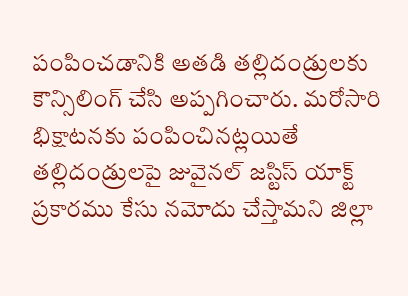పంపించడానికి అతడి తల్లిదండ్రులకు కౌన్సిలింగ్ చేసి అప్పగించారు. మరోసారి భిక్షాటనకు పంపించినట్లయితే తల్లిదండ్రులపై జువైనల్ జస్టిస్ యాక్ట్ ప్రకారము కేసు నమోదు చేస్తామని జిల్లా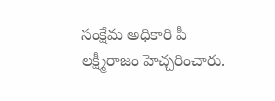సంక్షేమ అధికారి పీ లక్ష్మీరాజం హెచ్చరించారు.